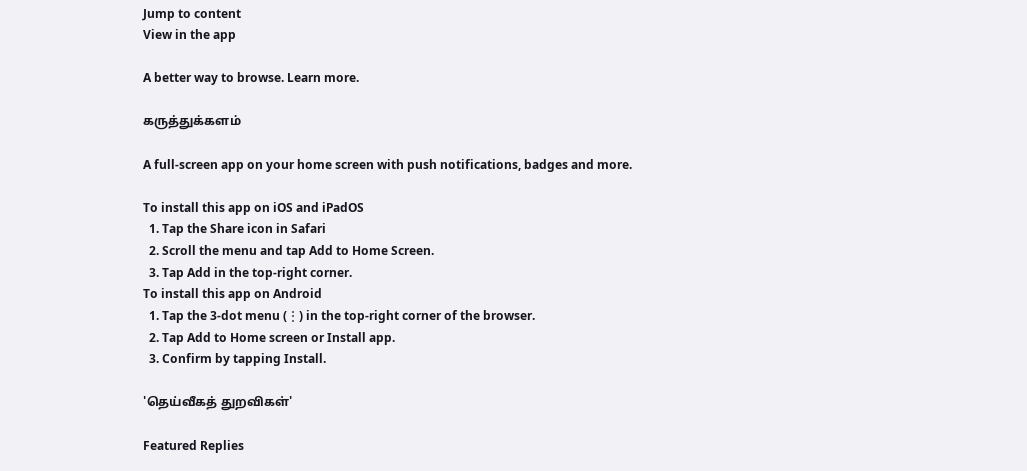Jump to content
View in the app

A better way to browse. Learn more.

கருத்துக்களம்

A full-screen app on your home screen with push notifications, badges and more.

To install this app on iOS and iPadOS
  1. Tap the Share icon in Safari
  2. Scroll the menu and tap Add to Home Screen.
  3. Tap Add in the top-right corner.
To install this app on Android
  1. Tap the 3-dot menu (⋮) in the top-right corner of the browser.
  2. Tap Add to Home screen or Install app.
  3. Confirm by tapping Install.

'தெய்வீகத் துறவிகள்'

Featured Replies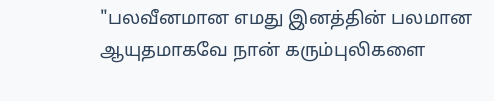"பலவீனமான எமது இனத்தின் பலமான ஆயுதமாகவே நான் கரும்புலிகளை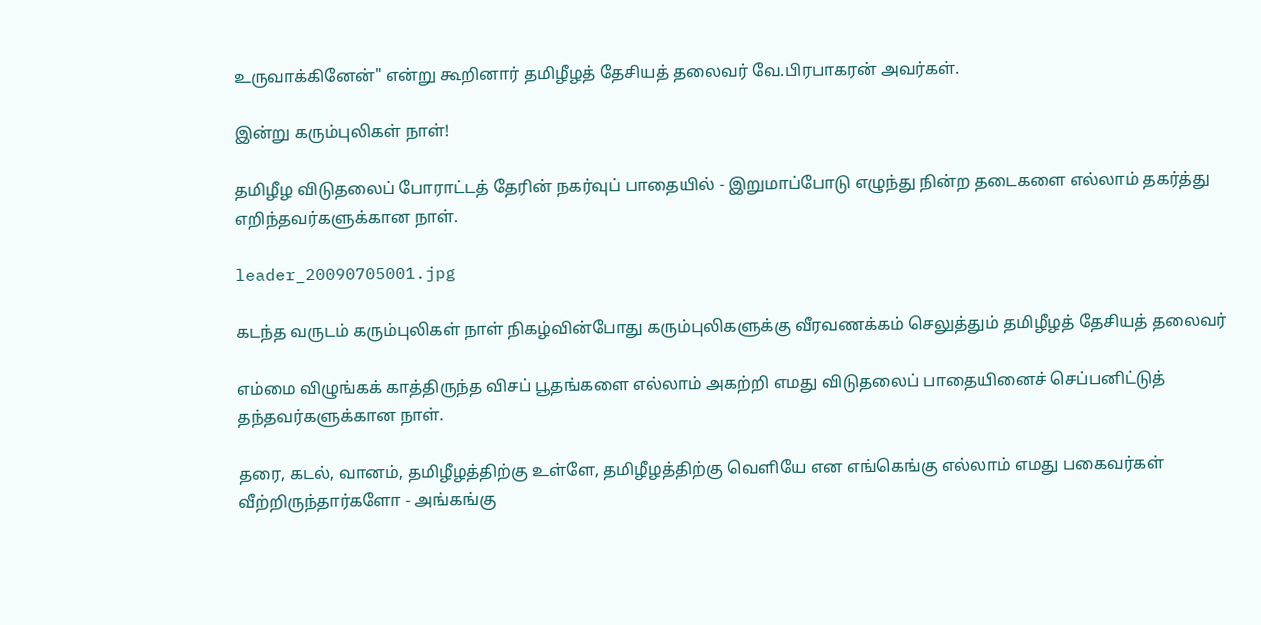உருவாக்கினேன்" என்று கூறினார் தமிழீழத் தேசியத் தலைவர் வே.பிரபாகரன் அவர்கள்.

இன்று கரும்புலிகள் நாள்!

தமிழீழ விடுதலைப் போராட்டத் தேரின் நகர்வுப் பாதையில் - இறுமாப்போடு எழுந்து நின்ற தடைகளை எல்லாம் தகர்த்து எறிந்தவர்களுக்கான நாள்.

leader_20090705001.jpg

கடந்த வருடம் கரும்புலிகள் நாள் நிகழ்வின்போது கரும்புலிகளுக்கு வீரவணக்கம் செலுத்தும் தமிழீழத் தேசியத் தலைவர்

எம்மை விழுங்கக் காத்திருந்த விசப் பூதங்களை எல்லாம் அகற்றி எமது விடுதலைப் பாதையினைச் செப்பனிட்டுத் தந்தவர்களுக்கான நாள்.

தரை, கடல், வானம், தமிழீழத்திற்கு உள்ளே, தமிழீழத்திற்கு வெளியே என எங்கெங்கு எல்லாம் எமது பகைவர்கள் வீற்றிருந்தார்களோ - அங்கங்கு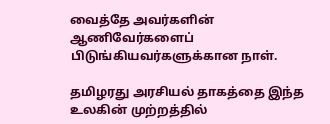வைத்தே அவர்களின் ஆணிவேர்களைப் பிடுங்கியவர்களுக்கான நாள்.

தமிழரது அரசியல் தாகத்தை இந்த உலகின் முற்றத்தில்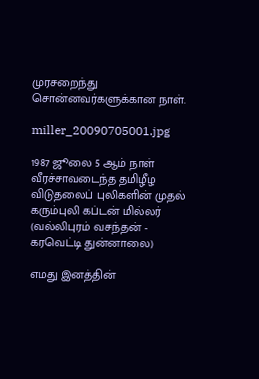முரசறைந்து சொன்னவர்களுக்கான நாள்.

miller_20090705001.jpg

1987 ஜூலை 5 ஆம் நாள் வீரச்சாவடைந்த தமிழீழ விடுதலைப் புலிகளின் முதல் கரும்புலி கப்டன் மில்லர் (வல்லிபுரம் வசந்தன் - கரவெட்டி துன்னாலை)

எமது இனத்தின்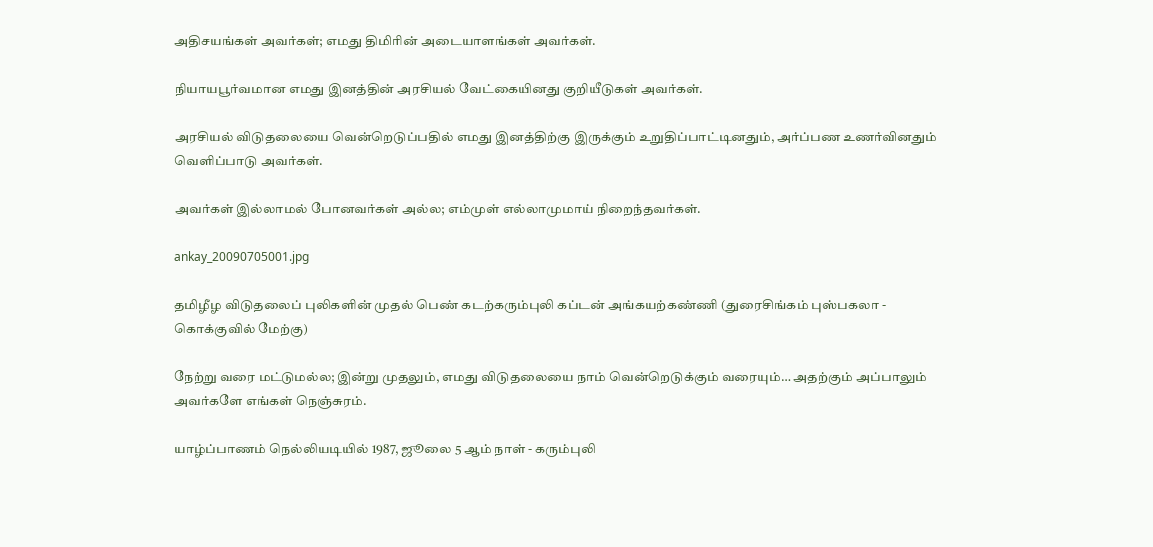அதிசயங்கள் அவர்கள்; எமது திமிரின் அடையாளங்கள் அவர்கள்.

நியாயபூர்வமான எமது இனத்தின் அரசியல் வேட்கையினது குறியீடுகள் அவர்கள்.

அரசியல் விடுதலையை வென்றெடுப்பதில் எமது இனத்திற்கு இருக்கும் உறுதிப்பாட்டினதும், அர்ப்பண உணர்வினதும் வெளிப்பாடு அவர்கள்.

அவர்கள் இல்லாமல் போனவர்கள் அல்ல; எம்முள் எல்லாமுமாய் நிறைந்தவர்கள்.

ankay_20090705001.jpg

தமிழீழ விடுதலைப் புலிகளின் முதல் பெண் கடற்கரும்புலி கப்டன் அங்கயற்கண்ணி (துரைசிங்கம் புஸ்பகலா - கொக்குவில் மேற்கு)

நேற்று வரை மட்டுமல்ல; இன்று முதலும், எமது விடுதலையை நாம் வென்றெடுக்கும் வரையும்… அதற்கும் அப்பாலும் அவர்களே எங்கள் நெஞ்சுரம்.

யாழ்ப்பாணம் நெல்லியடியில் 1987, ஜூலை 5 ஆம் நாள் - கரும்புலி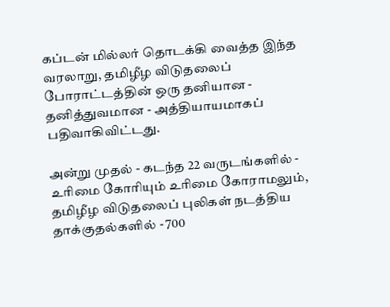கப்டன் மில்லர் தொடக்கி வைத்த இந்த வரலாறு, தமிழீழ விடுதலைப் போராட்டத்தின் ஒரு தனியான - தனித்துவமான - அத்தியாயமாகப் பதிவாகிவிட்டது.

அன்று முதல் - கடந்த 22 வருடங்களில் - உரிமை கோரியும் உரிமை கோராமலும், தமிழீழ விடுதலைப் புலிகள் நடத்திய தாக்குதல்களில் - 700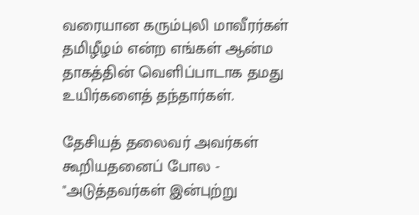வரையான கரும்புலி மாவீரர்கள் தமிழீழம் என்ற எங்கள் ஆன்ம தாகத்தின் வெளிப்பாடாக தமது உயிர்களைத் தந்தார்கள்.

தேசியத் தலைவர் அவர்கள் கூறியதனைப் போல - "அடுத்தவர்கள் இன்புற்று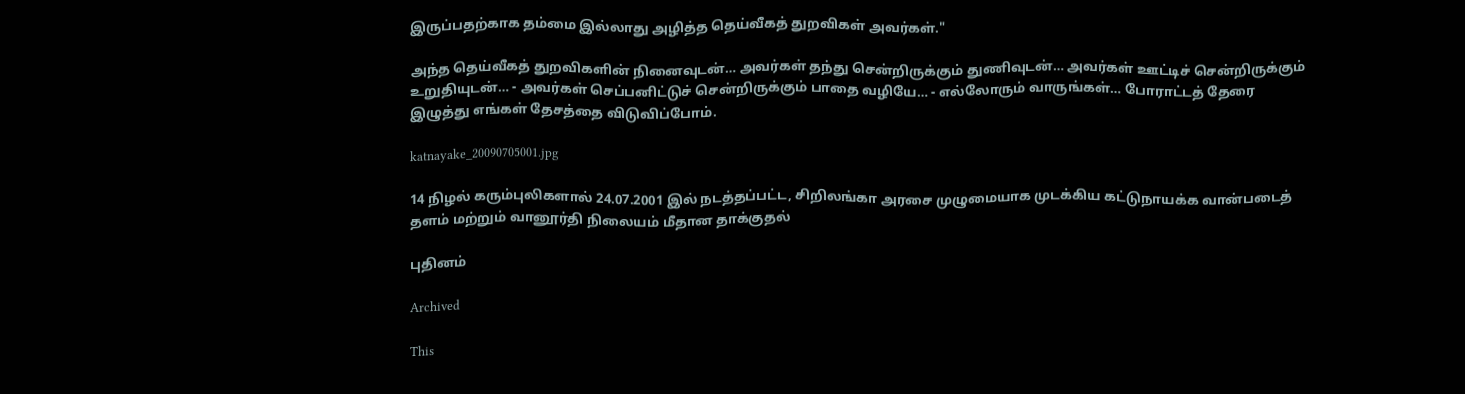இருப்பதற்காக தம்மை இல்லாது அழித்த தெய்வீகத் துறவிகள் அவர்கள்."

அந்த தெய்வீகத் துறவிகளின் நினைவுடன்… அவர்கள் தந்து சென்றிருக்கும் துணிவுடன்… அவர்கள் ஊட்டிச் சென்றிருக்கும் உறுதியுடன்… - அவர்கள் செப்பனிட்டுச் சென்றிருக்கும் பாதை வழியே… - எல்லோரும் வாருங்கள்… போராட்டத் தேரை இழுத்து எங்கள் தேசத்தை விடுவிப்போம்.

katnayake_20090705001.jpg

14 நிழல் கரும்புலிகளால் 24.07.2001 இல் நடத்தப்பட்ட, சிறிலங்கா அரசை முழுமையாக முடக்கிய கட்டுநாயக்க வான்படைத் தளம் மற்றும் வானூர்தி நிலையம் மீதான தாக்குதல்

புதினம்

Archived

This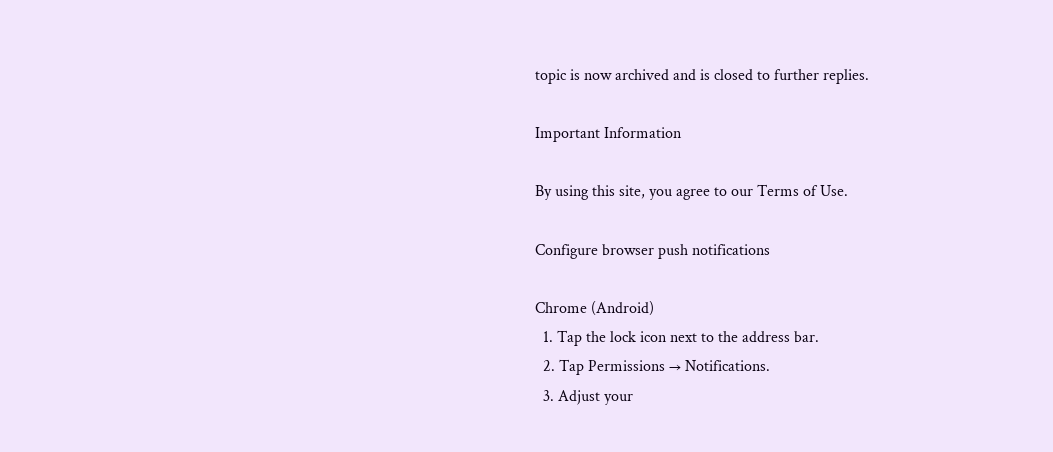topic is now archived and is closed to further replies.

Important Information

By using this site, you agree to our Terms of Use.

Configure browser push notifications

Chrome (Android)
  1. Tap the lock icon next to the address bar.
  2. Tap Permissions → Notifications.
  3. Adjust your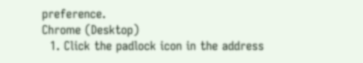preference.
Chrome (Desktop)
  1. Click the padlock icon in the address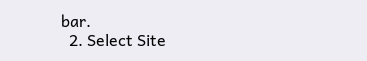bar.
  2. Select Site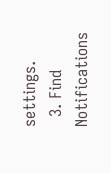settings.
  3. Find Notifications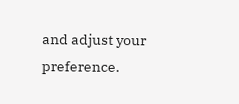and adjust your preference.